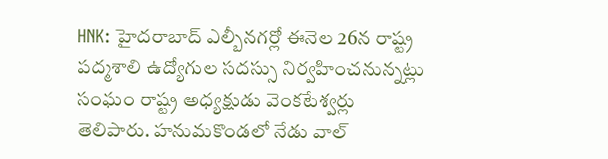HNK: హైదరాబాద్ ఎల్బీనగర్లో ఈనెల 26న రాష్ట్ర పద్మశాలి ఉద్యోగుల సదస్సు నిర్వహించనున్నట్లు సంఘం రాష్ట్ర అధ్యక్షుడు వెంకటేశ్వర్లు తెలిపారు. హనుమకొండలో నేడు వాల్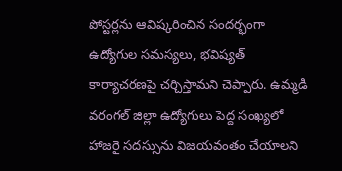పోస్టర్లను ఆవిష్కరించిన సందర్భంగా ఉద్యోగుల సమస్యలు, భవిష్యత్ కార్యాచరణపై చర్చిస్తామని చెప్పారు. ఉమ్మడి వరంగల్ జిల్లా ఉద్యోగులు పెద్ద సంఖ్యలో హాజరై సదస్సును విజయవంతం చేయాలని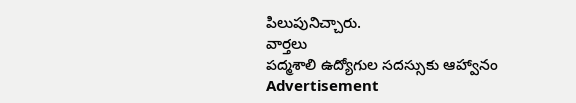పిలుపునిచ్చారు.
వార్తలు
పద్మశాలి ఉద్యోగుల సదస్సుకు ఆహ్వానం
Advertisement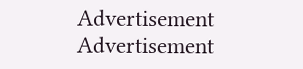Advertisement
Advertisement